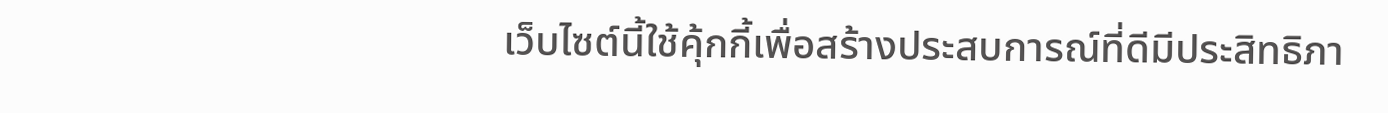เว็บไซต์นี้ใช้คุ้กกี้เพื่อสร้างประสบการณ์ที่ดีมีประสิทธิภา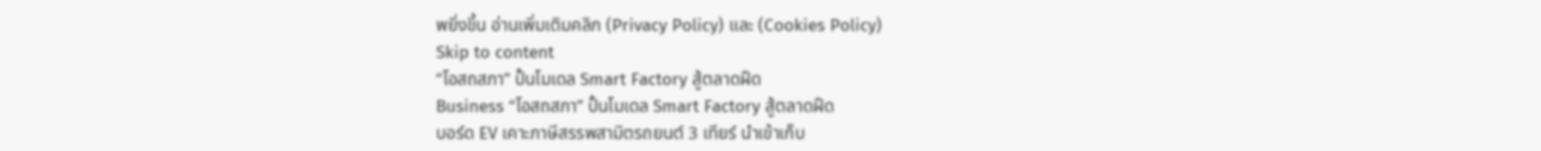พยิ่งขี้น อ่านเพิ่มเติมคลิก (Privacy Policy) และ (Cookies Policy)
Skip to content
“โอสถสภา” ปั้นโมเดล Smart Factory สู้ตลาดฝืด
Business “โอสถสภา” ปั้นโมเดล Smart Factory สู้ตลาดฝืด
บอร์ด EV เคาะภาษีสรรพสามิตรถยนต์ 3 เทียร์ นำเข้าเก็บ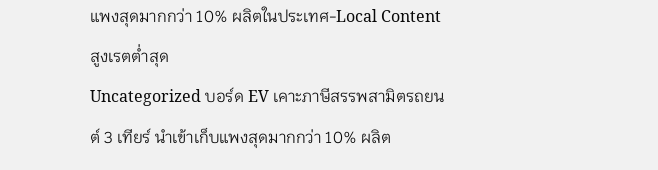แพงสุดมากกว่า 10% ผลิตในประเทศ-Local Content สูงเรตต่ำสุด
Uncategorized บอร์ด EV เคาะภาษีสรรพสามิตรถยนต์ 3 เทียร์ นำเข้าเก็บแพงสุดมากกว่า 10% ผลิต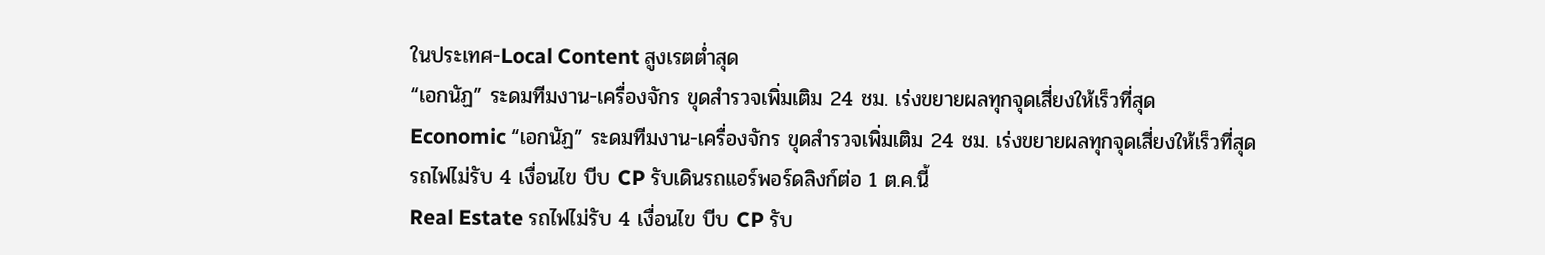ในประเทศ-Local Content สูงเรตต่ำสุด
“เอกนัฏ” ระดมทีมงาน-เครื่องจักร ขุดสำรวจเพิ่มเติม 24 ชม. เร่งขยายผลทุกจุดเสี่ยงให้เร็วที่สุด
Economic “เอกนัฏ” ระดมทีมงาน-เครื่องจักร ขุดสำรวจเพิ่มเติม 24 ชม. เร่งขยายผลทุกจุดเสี่ยงให้เร็วที่สุด
รถไฟไม่รับ 4 เงื่อนไข บีบ CP รับเดินรถแอร์พอร์ดลิงก์ต่อ 1 ต.ค.นี้
Real Estate รถไฟไม่รับ 4 เงื่อนไข บีบ CP รับ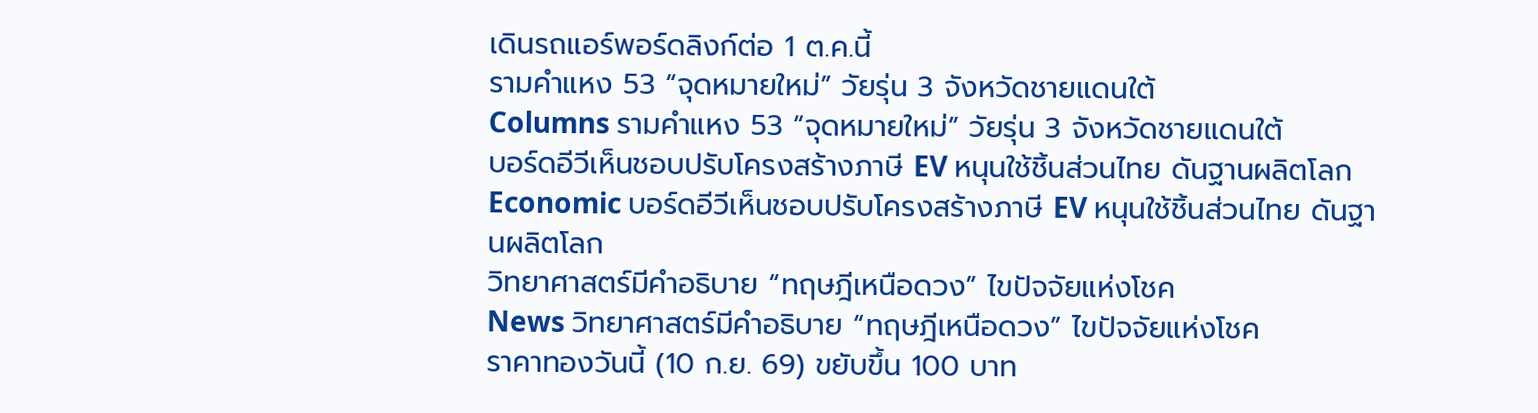เดินรถแอร์พอร์ดลิงก์ต่อ 1 ต.ค.นี้
รามคำแหง 53 “จุดหมายใหม่” วัยรุ่น 3 จังหวัดชายแดนใต้
Columns รามคำแหง 53 “จุดหมายใหม่” วัยรุ่น 3 จังหวัดชายแดนใต้
บอร์ดอีวีเห็นชอบปรับโครงสร้างภาษี EV หนุนใช้ชิ้นส่วนไทย ดันฐานผลิตโลก
Economic บอร์ดอีวีเห็นชอบปรับโครงสร้างภาษี EV หนุนใช้ชิ้นส่วนไทย ดันฐานผลิตโลก
วิทยาศาสตร์มีคำอธิบาย “ทฤษฎีเหนือดวง” ไขปัจจัยแห่งโชค
News วิทยาศาสตร์มีคำอธิบาย “ทฤษฎีเหนือดวง” ไขปัจจัยแห่งโชค
ราคาทองวันนี้ (10 ก.ย. 69) ขยับขึ้น 100 บาท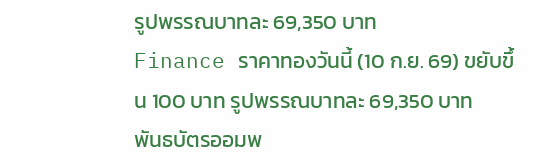รูปพรรณบาทละ 69,350 บาท
Finance ราคาทองวันนี้ (10 ก.ย. 69) ขยับขึ้น 100 บาท รูปพรรณบาทละ 69,350 บาท
พันธบัตรออมพ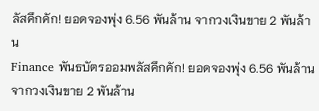ลัสคึกคัก! ยอดจองพุ่ง 6.56 พันล้าน จากวงเงินขาย 2 พันล้าน
Finance พันธบัตรออมพลัสคึกคัก! ยอดจองพุ่ง 6.56 พันล้าน จากวงเงินขาย 2 พันล้าน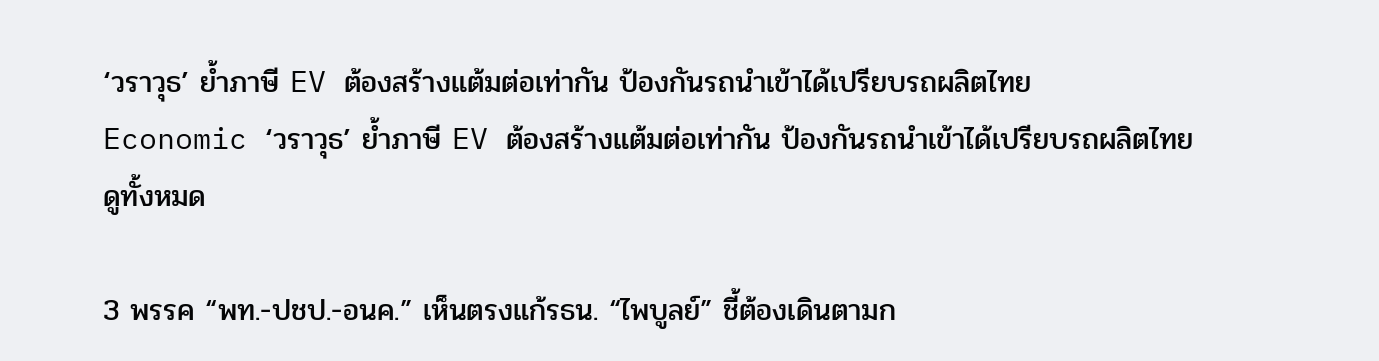‘วราวุธ’ ย้ำภาษี EV ต้องสร้างแต้มต่อเท่ากัน ป้องกันรถนำเข้าได้เปรียบรถผลิตไทย
Economic ‘วราวุธ’ ย้ำภาษี EV ต้องสร้างแต้มต่อเท่ากัน ป้องกันรถนำเข้าได้เปรียบรถผลิตไทย
ดูทั้งหมด

3 พรรค “พท.-ปชป.-อนค.” เห็นตรงแก้รธน. “ไพบูลย์” ชี้ต้องเดินตามก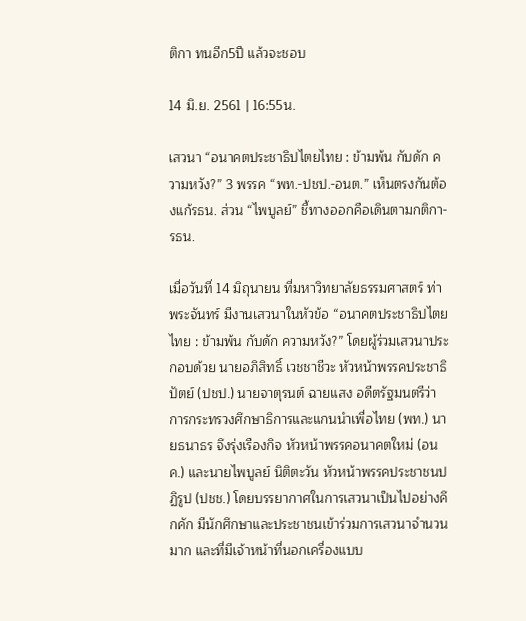ติกา ทนอีก5ปี แล้วจะชอบ

14 มิ.ย. 2561 | 16:55น.

เสวนา “อนาคตประชาธิปไตยไทย : ข้ามพ้น กับดัก ความหวัง?” 3 พรรค “พท.-ปชป.-อนต.” เห็นตรงกันต้องแก้รธน. ส่วน “ไพบูลย์” ชี้ทางออกคือเดินตามกติกา-รธน.

เมื่อวันที่ 14 มิถุนายน ที่มหาวิทยาลัยธรรมศาสตร์ ท่าพระจันทร์ มีงานเสวนาในหัวข้อ “อนาคตประชาธิปไตยไทย : ข้ามพ้น กับดัก ความหวัง?” โดยผู้ร่วมเสวนาประกอบด้วย นายอภิสิทธิ์ เวชชาชีวะ หัวหน้าพรรคประชาธิปัตย์ (ปชป.) นายจาตุรนต์ ฉายแสง อดีตรัฐมนตรีว่าการกระทรวงศึกษาธิการและแกนนำเพื่อไทย (พท.) นายธนาธร จึงรุ่งเรืองกิจ หัวหน้าพรรคอนาคตใหม่ (อนค.) และนายไพบูลย์ นิติตะวัน หัวหน้าพรรคประชาชนปฏิรูป (ปชช.) โดยบรรยากาศในการเสวนาเป็นไปอย่างคึกคัก มีนักศึกษาและประชาชนเข้าร่วมการเสวนาจำนวนมาก และที่มีเจ้าหน้าที่นอกเครื่องแบบ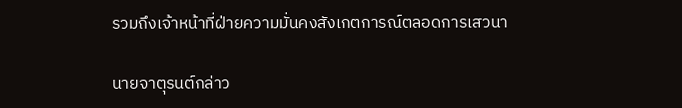รวมถึงเจ้าหน้าที่ฝ่ายความมั่นคงสังเกตการณ์ตลอดการเสวนา

นายจาตุรนต์กล่าว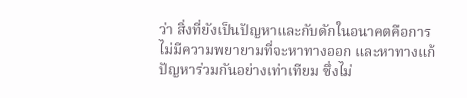ว่า สิ่งที่ยังเป็นปัญหาและกับดักในอนาคตคือการไม่มีความพยายามที่จะหาทางออก และหาทางแก้ปัญหาร่วมกันอย่างเท่าเทียม ซึ่งไม่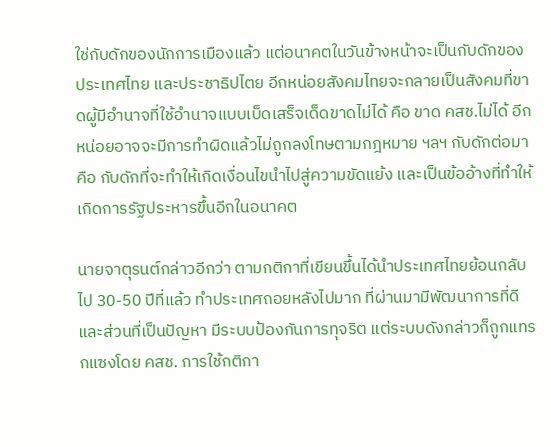ใช่กับดักของนักการเมืองแล้ว แต่อนาคตในวันข้างหน้าจะเป็นกับดักของประเทศไทย และประชาธิปไตย อีกหน่อยสังคมไทยจะกลายเป็นสังคมที่ขาดผู้มีอำนาจที่ใช้อำนาจแบบเบ็ดเสร็จเด็ดขาดไม่ได้ คือ ขาด คสช.ไม่ได้ อีกหน่อยอาจจะมีการทำผิดแล้วไม่ถูกลงโทษตามกฎหมาย ฯลฯ กับดักต่อมาคือ กับดักที่จะทำให้เกิดเงื่อนไขนำไปสู่ความขัดแย้ง และเป็นข้ออ้างที่ทำให้เกิดการรัฐประหารขึ้นอีกในอนาคต

นายจาตุรนต์กล่าวอีกว่า ตามกติกาที่เขียนขึ้นได้นำประเทศไทยย้อนกลับไป 30-50 ปีที่แล้ว ทำประเทศถอยหลังไปมาก ที่ผ่านมามีพัฒนาการที่ดี และส่วนที่เป็นปัญหา มีระบบป้องกันการทุจริต แต่ระบบดังกล่าวก็ถูกแทรกแซงโดย คสช. การใช้กติกา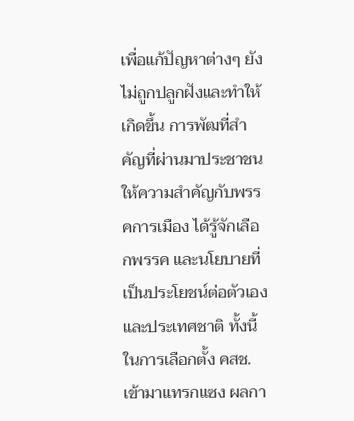เพื่อแก้ปัญหาต่างๆ ยังไม่ถูกปลูกฝังและทำให้เกิดขึ้น การพัฒที่สำคัญที่ผ่านมาประชาชนให้ความสำคัญกับพรรคการเมือง ได้รู้จักเลือกพรรค และนโยบายที่เป็นประโยชน์ต่อตัวเองและประเทศชาติ ทั้งนี้ ในการเลือกตั้ง คสช.เข้ามาแทรกแซง ผลกา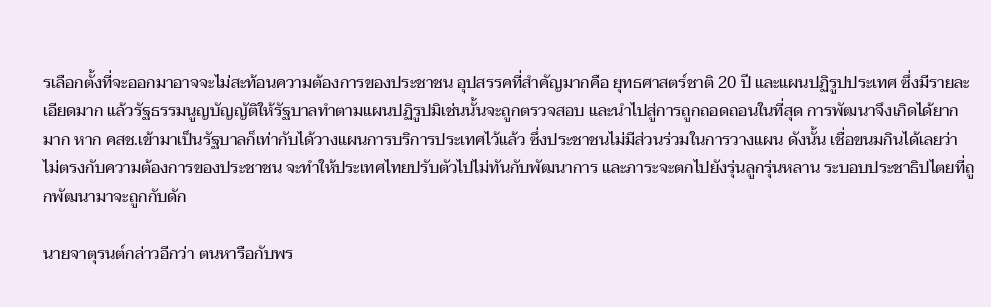รเลือกตั้งที่จะออกมาอาจจะไม่สะท้อนความต้องการของประชาชน อุปสรรคที่สำคัญมากคือ ยุทธศาสตร์ชาติ 20 ปี และแผนปฏิรูปประเทศ ซึ่งมีรายละเอียดมาก แล้วรัฐธรรมนูญบัญญัติให้รัฐบาลทำตามแผนปฏิรูปมิเช่นนั้นจะถูกตรวจสอบ และนำไปสู่การถูกถอดถอนในที่สุด การพัฒนาจึงเกิดได้ยากมาก หาก คสช.เข้ามาเป็นรัฐบาลก็เท่ากับได้วางแผนการบริการประเทศไว้แล้ว ซึ่งประชาชนไม่มีส่วนร่วมในการวางแผน ดังนั้น เชื่อขนมกินได้เลยว่า ไม่ตรงกับความต้องการของประชาชน จะทำให้ประเทศไทยปรับตัวไปไม่ทันกับพัฒนาการ และภาระจะตกไปยังรุ่นลูกรุ่นหลาน ระบอบประชาธิปไตยที่ถูกพัฒนามาจะถูกกับดัก

นายจาตุรนต์กล่าวอีกว่า ตนหารือกับพร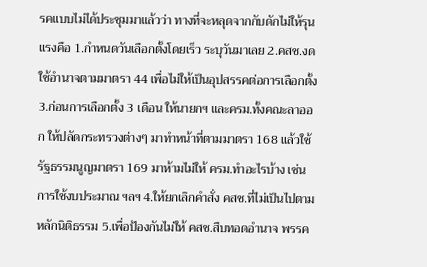รคแบบไม่ได้ประชุมมาแล้วว่า ทางที่จะหลุดจากกับดักไม่ให้รุนแรงคือ 1.กำหนดวันเลือกตั้งโดยเร็ว ระบุวันมาเลย 2.คสช.งดใช้อำนาจตามมาตรา 44 เพื่อไม่ให้เป็นอุปสรรคต่อการเลือกตั้ง 3.ก่อนการเลือกตั้ง 3 เดือน ให้นายกฯ และครม.ทั้งคณะลาออก ให้ปลัดกระทรวงต่างๆ มาทำหน้าที่ตามมาตรา 168 แล้วใช้รัฐธรรมนูญมาตรา 169 มาห้ามไม่ให้ ครม.ทำอะไรบ้าง เช่น การใช้งบประมาณ ฯลฯ 4.ให้ยกเลิกคำสั่ง คสช.ที่ไม่เป็นไปตามหลักนิติธรรม 5.เพื่อป้องกันไม่ให้ คสช.สืบทอดอำนาจ พรรค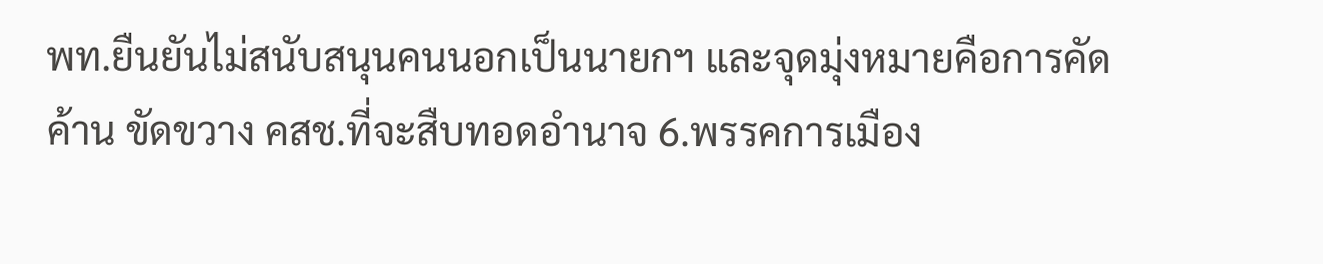พท.ยืนยันไม่สนับสนุนคนนอกเป็นนายกฯ และจุดมุ่งหมายคือการคัดค้าน ขัดขวาง คสช.ที่จะสืบทอดอำนาจ 6.พรรคการเมือง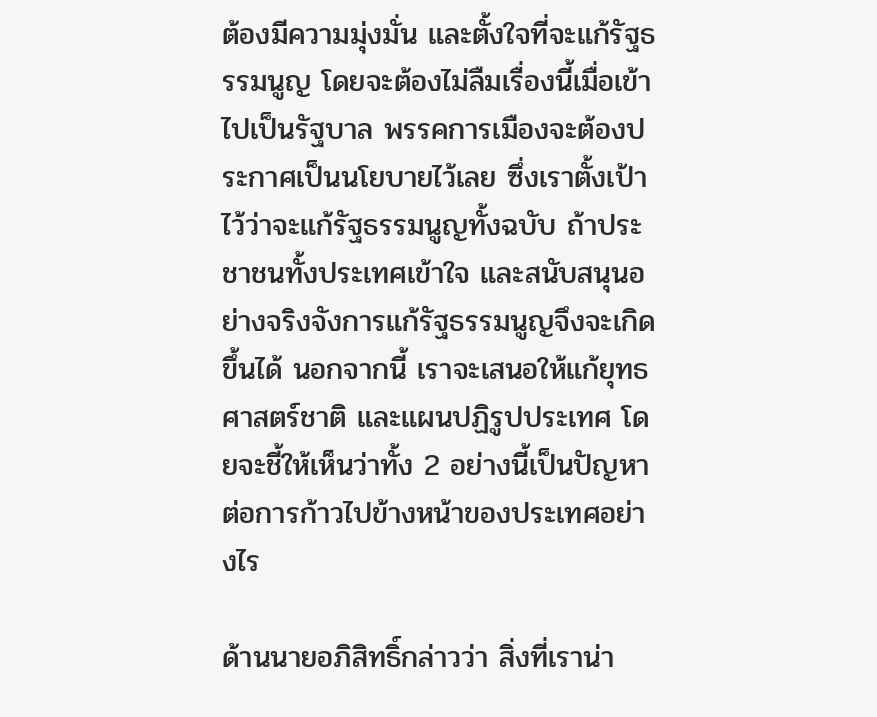ต้องมีความมุ่งมั่น และตั้งใจที่จะแก้รัฐธรรมนูญ โดยจะต้องไม่ลืมเรื่องนี้เมื่อเข้าไปเป็นรัฐบาล พรรคการเมืองจะต้องประกาศเป็นนโยบายไว้เลย ซึ่งเราตั้งเป้าไว้ว่าจะแก้รัฐธรรมนูญทั้งฉบับ ถ้าประชาชนทั้งประเทศเข้าใจ และสนับสนุนอย่างจริงจังการแก้รัฐธรรมนูญจึงจะเกิดขึ้นได้ นอกจากนี้ เราจะเสนอให้แก้ยุทธศาสตร์ชาติ และแผนปฏิรูปประเทศ โดยจะชี้ให้เห็นว่าทั้ง 2 อย่างนี้เป็นปัญหาต่อการก้าวไปข้างหน้าของประเทศอย่างไร

ด้านนายอภิสิทธิ์กล่าวว่า สิ่งที่เราน่า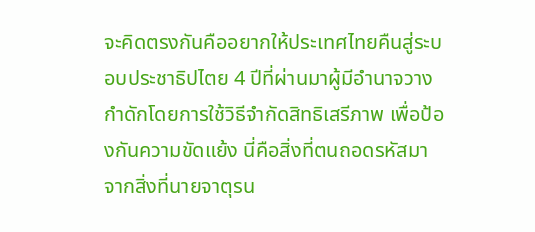จะคิดตรงกันคืออยากให้ประเทศไทยคืนสู่ระบอบประชาธิปไตย 4 ปีที่ผ่านมาผู้มีอำนาจวางกำดักโดยการใช้วิธีจำกัดสิทธิเสรีภาพ เพื่อป้องกันความขัดแย้ง นี่คือสิ่งที่ตนถอดรหัสมาจากสิ่งที่นายจาตุรน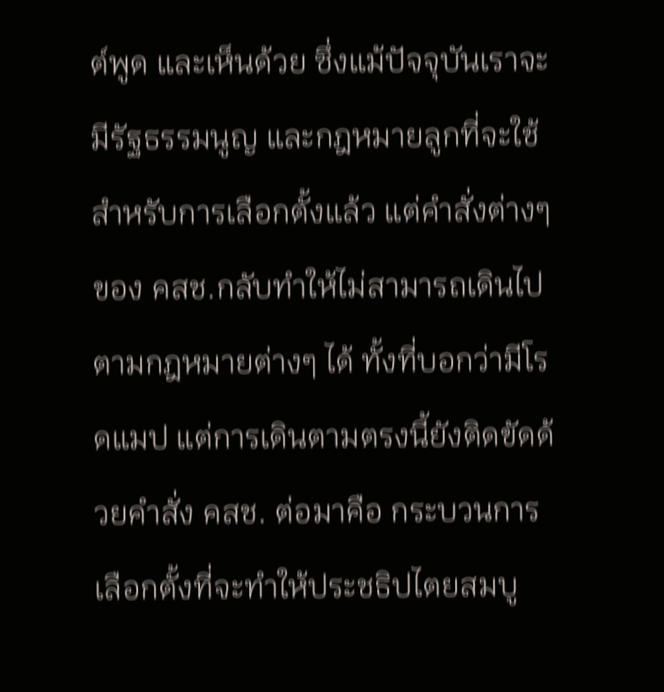ต์พูด และเห็นด้วย ซึ่งแม้ปัจจุบันเราจะมีรัฐธรรมนูญ และกฎหมายลูกที่จะใช้สำหรับการเลือกตั้งแล้ว แต่คำสั่งต่างๆ ของ คสช.กลับทำให้ไม่สามารถเดินไปตามกฎหมายต่างๆ ได้ ทั้งที่บอกว่ามีโรดแมป แต่การเดินตามตรงนี้ยังติดขัดด้วยคำสั่ง คสช. ต่อมาคือ กระบวนการเลือกตั้งที่จะทำให้ประชธิปไตยสมบู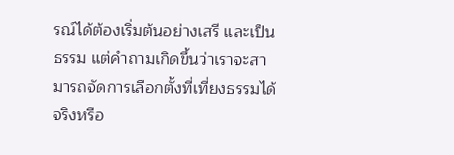รณ์ได้ต้องเริ่มต้นอย่างเสรี และเป็นธรรม แต่คำถามเกิดขึ้นว่าเราจะสามารถจัดการเลือกตั้งที่เที่ยงธรรมได้จริงหรือ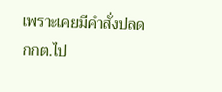เพราะเคยมีคำสั่งปลด กกต.ไป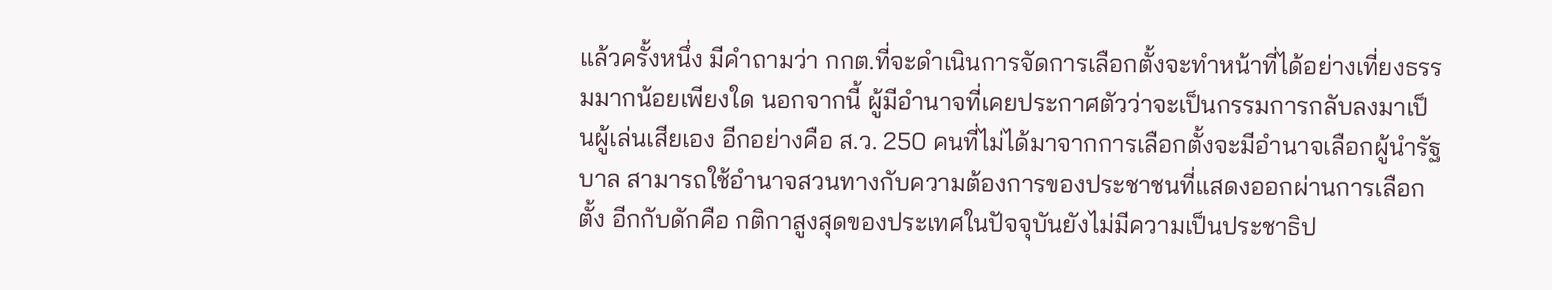แล้วครั้งหนึ่ง มีคำถามว่า กกต.ที่จะดำเนินการจัดการเลือกตั้งจะทำหน้าที่ได้อย่างเที่ยงธรรมมากน้อยเพียงใด นอกจากนี้ ผู้มีอำนาจที่เคยประกาศตัวว่าจะเป็นกรรมการกลับลงมาเป็นผู้เล่นเสียเอง อีกอย่างคือ ส.ว. 250 คนที่ไม่ได้มาจากการเลือกตั้งจะมีอำนาจเลือกผู้นำรัฐบาล สามารถใช้อำนาจสวนทางกับความต้องการของประชาชนที่แสดงออกผ่านการเลือกตั้ง อีกกับดักคือ กติกาสูงสุดของประเทศในปัจจุบันยังไม่มีความเป็นประชาธิป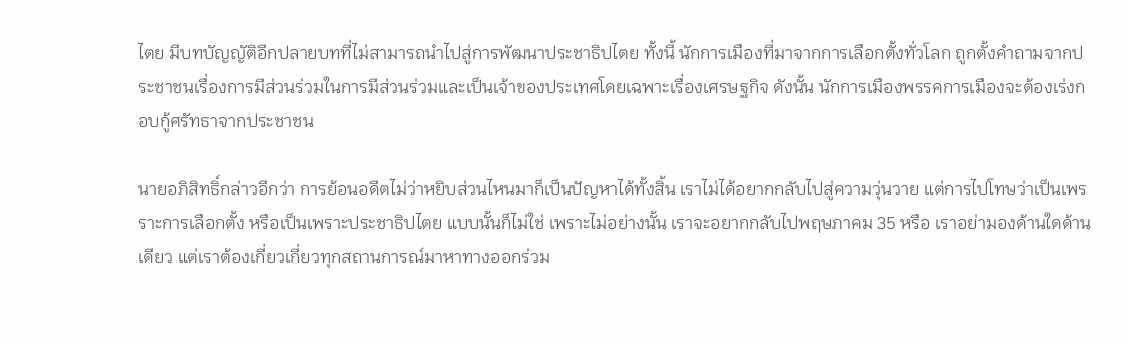ไตย มีบทบัญญัติอีกปลายบทที่ไม่สามารถนำไปสู่การพัฒนาประชาธิปไตย ทั้งนี้ นักการเมืองที่มาจากการเลือกตั้งทั่วโลก ถูกตั้งคำถามจากประชาชนเรื่องการมีส่วนร่วมในการมีส่วนร่วมและเป็นเจ้าของประเทศโดยเฉพาะเรื่องเศรษฐกิจ ดังนั้น นักการเมืองพรรคการเมืองจะต้องเร่งกอบกู้ศรัทธาจากประชาชน

นายอภิสิทธิ์กล่าวอีกว่า การย้อนอดีตไม่ว่าหยิบส่วนไหนมาก็เป็นปัญหาได้ทั้งสิ้น เราไม่ได้อยากกลับไปสู่ความวุ่นวาย แต่การไปโทษว่าเป็นเพรราะการเลือกตั้ง หรือเป็นเพราะประชาธิปไตย แบบนั้นก็ไม่ใช่ เพราะไม่อย่างนั้น เราจะอยากกลับไปพฤษภาคม 35 หรือ เราอย่ามองด้านใดด้านเดียว แต่เราต้องเกี่ยวเกี่ยวทุกสถานการณ์มาหาทางออกร่วม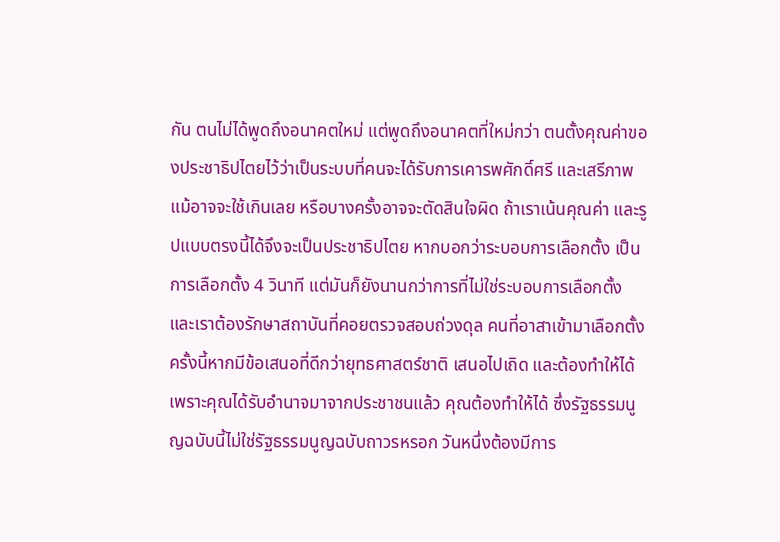กัน ตนไม่ได้พูดถึงอนาคตใหม่ แต่พูดถึงอนาคตที่ใหม่กว่า ตนตั้งคุณค่าของประชาธิปไตยไว้ว่าเป็นระบบที่คนจะได้รับการเคารพศักดิ์ศรี และเสรีภาพ แม้อาจจะใช้เกินเลย หรือบางครั้งอาจจะตัดสินใจผิด ถ้าเราเน้นคุณค่า และรูปแบบตรงนี้ได้จึงจะเป็นประชาธิปไตย หากบอกว่าระบอบการเลือกตั้ง เป็นการเลือกตั้ง 4 วินาที แต่มันก็ยังนานกว่าการที่ไม่ใช่ระบอบการเลือกตั้ง และเราต้องรักษาสถาบันที่คอยตรวจสอบถ่วงดุล คนที่อาสาเข้ามาเลือกตั้งครั้งนี้หากมีข้อเสนอที่ดีกว่ายุทธศาสตร์ชาติ เสนอไปเถิด และต้องทำให้ได้ เพราะคุณได้รับอำนาจมาจากประชาชนแล้ว คุณต้องทำให้ได้ ซึ่งรัฐธรรมนูญฉบับนี้ไม่ใช่รัฐธรรมนูญฉบับถาวรหรอก วันหนึ่งต้องมีการ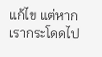แก้ไข แต่หากเรากระโดดไป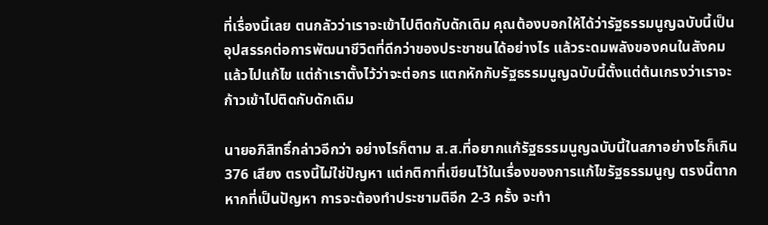ที่เรื่องนี้เลย ตนกลัวว่าเราจะเข้าไปติดกับดักเดิม คุณต้องบอกให้ได้ว่ารัฐธรรมนูญฉบับนี้เป็นอุปสรรคต่อการพัฒนาชีวิตที่ดีกว่าของประชาชนได้อย่างไร แล้วระดมพลังของคนในสังคมแล้วไปแก้ไข แต่ถ้าเราตั้งไว้ว่าจะต่อกร แตกหักกับรัฐธรรมนูญฉบับนี้ตั้งแต่ต้นเกรงว่าเราจะก้าวเข้าไปติดกับดักเดิม

นายอภิสิทธิ์กล่าวอีกว่า อย่างไรก็ตาม ส.ส.ที่อยากแก้รัฐธรรมนูญฉบับนี้ในสภาอย่างไรก็เกิน 376 เสียง ตรงนี้ไม่ใช่ปัญหา แต่กติกาที่เขียนไว้ในเรื่องของการแก้ไขรัฐธรรมนูญ ตรงนี้ตากหากที่เป็นปัญหา การจะต้องทำประชามติอีก 2-3 ครั้ง จะทำ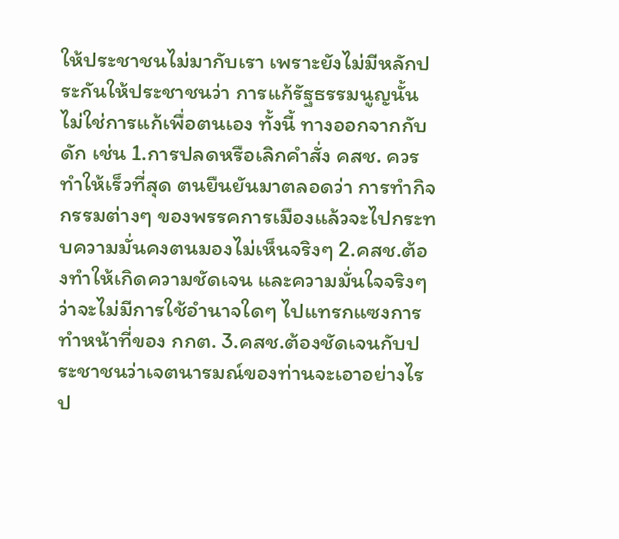ให้ประชาชนไม่มากับเรา เพราะยังไม่มีหลักประกันให้ประชาชนว่า การแก้รัฐธรรมนูญนั้นไม่ใช่การแก้เพื่อตนเอง ทั้งนี้ ทางออกจากกับดัก เช่น 1.การปลดหรือเลิกคำสั่ง คสช. ควรทำให้เร็วที่สุด ตนยืนยันมาตลอดว่า การทำกิจกรรมต่างๆ ของพรรคการเมืองแล้วจะไปกระทบความมั่นคงตนมองไม่เห็นจริงๆ 2.คสช.ต้องทำให้เกิดความชัดเจน และความมั่นใจจริงๆว่าจะไม่มีการใช้อำนาจใดๆ ไปแทรกแซงการทำหน้าที่ของ กกต. 3.คสช.ต้องชัดเจนกับประชาชนว่าเจตนารมณ์ของท่านจะเอาอย่างไร ป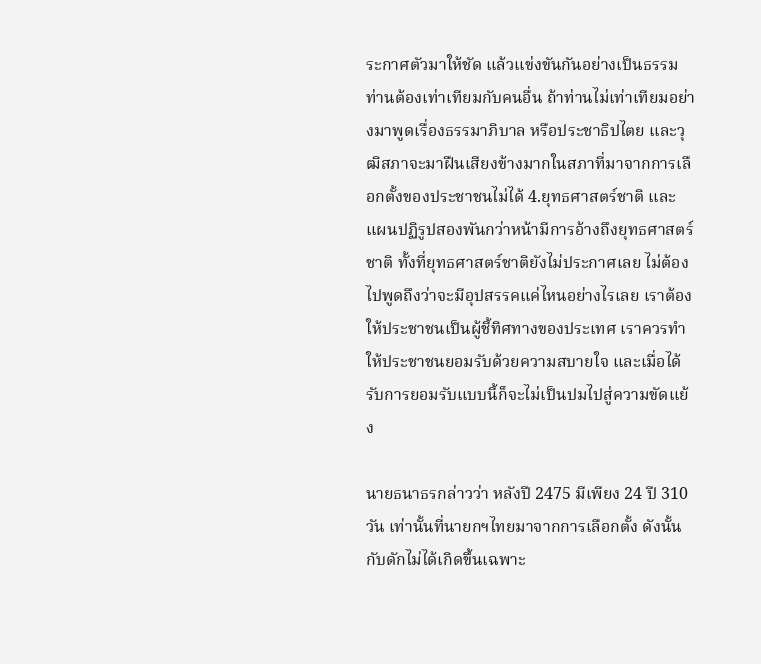ระกาศตัวมาให้ชัด แล้วแข่งขันกันอย่างเป็นธรรม ท่านต้องเท่าเทียมกับคนอื่น ถ้าท่านไม่เท่าเทียมอย่างมาพูดเรื่องธรรมาภิบาล หรือประชาธิปไตย และวุฒิสภาจะมาฝืนเสียงข้างมากในสภาที่มาจากการเลือกตั้งของประชาชนไม่ได้ 4.ยุทธศาสตร์ชาติ และแผนปฏิรูปสองพันกว่าหน้ามีการอ้างถึงยุทธศาสตร์ชาติ ทั้งที่ยุทธศาสตร์ชาติยังไม่ประกาศเลย ไม่ต้องไปพูดถึงว่าจะมีอุปสรรคแค่ไหนอย่างไรเลย เราต้องให้ประชาชนเป็นผู้ชี้ทิศทางของประเทศ เราควรทำให้ประชาชนยอมรับด้วยความสบายใจ และเมื่อได้รับการยอมรับแบบนี้ก็จะไม่เป็นปมไปสู่ความขัดแย้ง

นายธนาธรกล่าวว่า หลังปี 2475 มีเพียง 24 ปี 310 วัน เท่านั้นที่นายกฯไทยมาจากการเลือกตั้ง ดังนั้น กับดักไม่ได้เกิดขึ้นเฉพาะ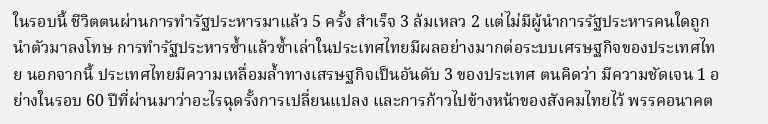ในรอบนี้ ชีวิตตนผ่านการทำรัฐประหารมาแล้ว 5 ครั้ง สำเร็จ 3 ล้มเหลว 2 แต่ไม่มีผู้นำการรัฐประหารคนใดถูกนำตัวมาลงโทษ การทำรัฐประหารซ้ำแล้วซ้ำเล่าในประเทศไทยมีผลอย่างมากต่อระบบเศรษฐกิจของประเทศไทย นอกจากนี้ ประเทศไทยมีความเหลื่อมล้ำทางเสรษฐกิจเป็นอันดับ 3 ของประเทศ ตนคิดว่า มีความชัดเจน 1 อย่างในรอบ 60 ปีที่ผ่านมาว่าอะไรฉุดรั้งการเปลี่ยนแปลง และการก้าวไปข้างหน้าของสังคมไทยไว้ พรรคอนาคต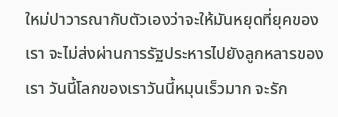ใหม่ปาวารณากับตัวเองว่าจะให้มันหยุดที่ยุคของเรา จะไม่ส่งผ่านการรัฐประหารไปยังลูกหลารของเรา วันนี้โลกของเราวันนี้หมุนเร็วมาก จะรัก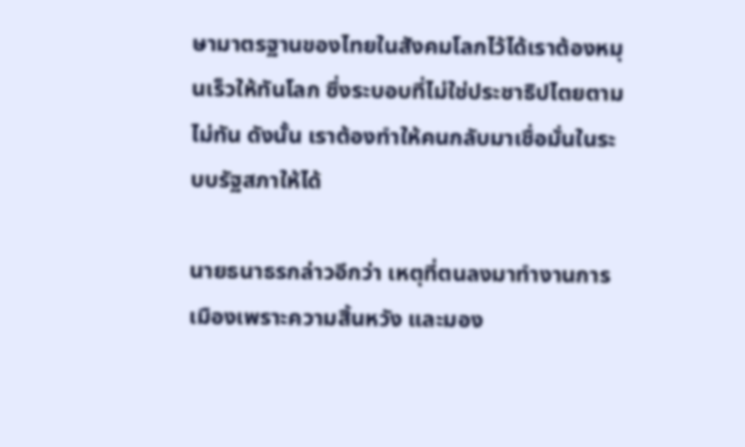ษามาตรฐานของไทยในสังคมโลกไว้ได้เราต้องหมุนเร็วให้ทันโลก ซึ่งระบอบที่ไม่ใช่ประชาธิปไตยตามไม่ทัน ดังนั้น เราต้องทำให้คนกลับมาเชื่อมั่นในระบบรัฐสภาให้ได้

นายธนาธรกล่าวอีกว่า เหตุที่ตนลงมาทำงานการเมืองเพราะความสิ้นหวัง และมอง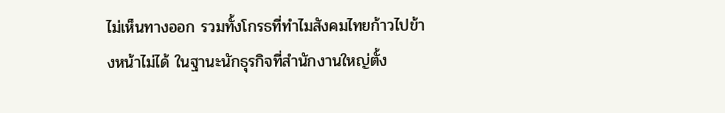ไม่เห็นทางออก รวมทั้งโกรธที่ทำไมสังคมไทยก้าวไปข้างหน้าไม่ได้ ในฐานะนักธุรกิจที่สำนักงานใหญ่ตั้ง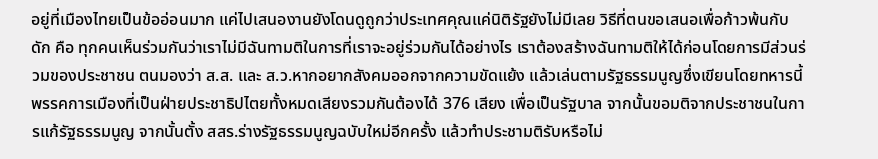อยู่ที่เมืองไทยเป็นข้ออ่อนมาก แค่ไปเสนองานยังโดนดูถูกว่าประเทศคุณแค่นิติรัฐยังไม่มีเลย วิธีที่ตนขอเสนอเพื่อก้าวพ้นกับดัก คือ ทุกคนเห็นร่วมกันว่าเราไม่มีฉันทามติในการที่เราจะอยู่ร่วมกันได้อย่างไร เราต้องสร้างฉันทามติให้ได้ก่อนโดยการมีส่วนร่วมของประชาชน ตนมองว่า ส.ส. และ ส.ว.หากอยากสังคมออกจากความขัดแย้ง แล้วเล่นตามรัฐธรรมนูญซึ่งเขียนโดยทหารนี้ พรรคการเมืองที่เป็นฝ่ายประชาธิปไตยทั้งหมดเสียงรวมกันต้องได้ 376 เสียง เพื่อเป็นรัฐบาล จากนั้นขอมติจากประชาชนในการแก้รัฐธรรมนูญ จากนั้นตั้ง สสร.ร่างรัฐธรรมนูญฉบับใหม่อีกครั้ง แล้วทำประชามติรับหรือไม่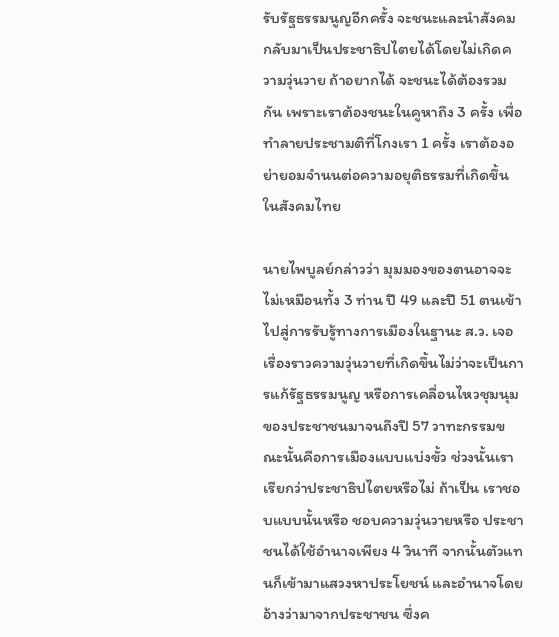รับรัฐธรรมนูญอีกครั้ง จะชนะและนำสังคมกลับมาเป็นประชาธิปไตยได้โดยไม่เกิดความวุ่นวาย ถ้าอยากได้ จะชนะได้ต้องรวมกัน เพราะเราต้องชนะในคูหาถึง 3 ครั้ง เพื่อทำลายประชามติที่โกงเรา 1 ครั้ง เราต้องอย่ายอมจำนนต่อความอยุติธรรมที่เกิดขึ้นในสังคมไทย

นายไพบูลย์กล่าวว่า มุมมองของตนอาจจะไม่เหมือนทั้ง 3 ท่าน ปี 49 และปี 51 ตนเข้าไปสู่การรับรู้ทางการเมืองในฐานะ ส.ว. เจอเรื่องราวความวุ่นวายที่เกิดขึ้นไม่ว่าจะเป็นการแก้รัฐธรรมนูญ หรือการเคลื่อนไหวชุมนุมของประชาชนมาจนถึงปี 57 วาทะกรรมขณะนั้นคือการเมืองแบบแบ่งขั้ว ช่วงนั้นเราเรียกว่าประชาธิปไตยหรือไม่ ถ้าเป็น เราชอบแบบนั้นหรือ ชอบความวุ่นวายหรือ ประชาชนได้ใช้อำนาจเพียง 4 วินาที จากนั้นตัวแทนก็เข้ามาแสวงหาประโยชน์ และอำนาจโดยอ้างว่ามาจากประชาชน ซึ่งค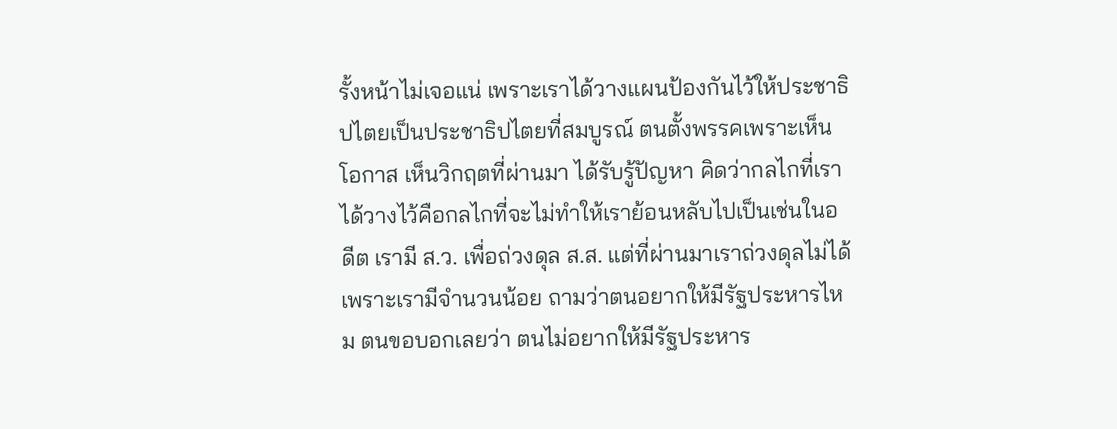รั้งหน้าไม่เจอแน่ เพราะเราได้วางแผนป้องกันไว้ให้ประชาธิปไตยเป็นประชาธิปไตยที่สมบูรณ์ ตนตั้งพรรคเพราะเห็นโอกาส เห็นวิกฤตที่ผ่านมา ได้รับรู้ปัญหา คิดว่ากลไกที่เราได้วางไว้คือกลไกที่จะไม่ทำให้เราย้อนหลับไปเป็นเช่นในอดีต เรามี ส.ว. เพื่อถ่วงดุล ส.ส. แต่ที่ผ่านมาเราถ่วงดุลไม่ได้เพราะเรามีจำนวนน้อย ถามว่าตนอยากให้มีรัฐประหารไหม ตนขอบอกเลยว่า ตนไม่อยากให้มีรัฐประหาร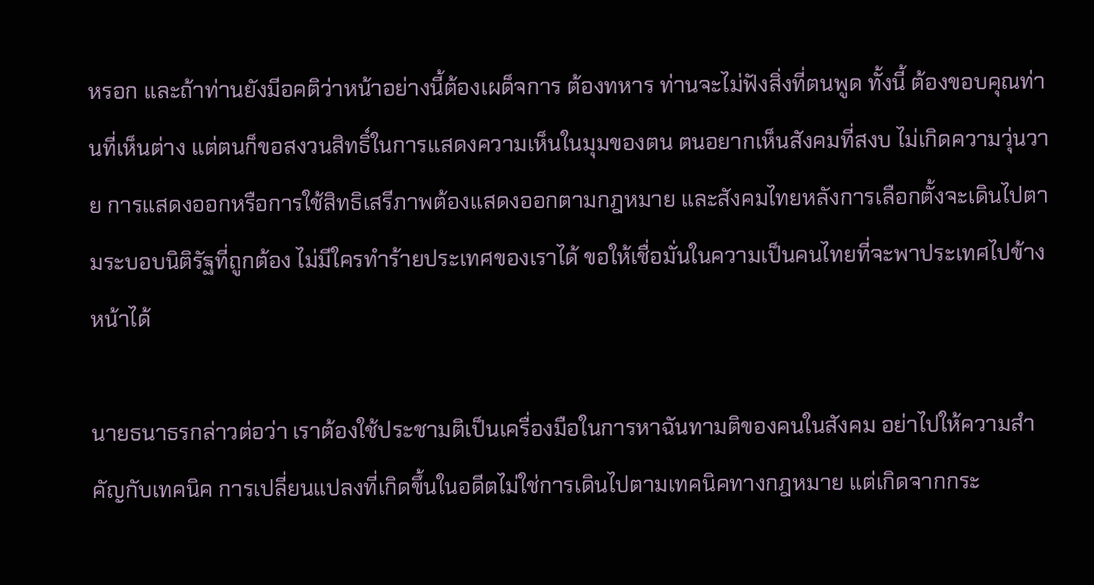หรอก และถ้าท่านยังมีอคติว่าหน้าอย่างนี้ต้องเผด็จการ ต้องทหาร ท่านจะไม่ฟังสิ่งที่ตนพูด ทั้งนี้ ต้องขอบคุณท่านที่เห็นต่าง แต่ตนก็ขอสงวนสิทธิ์ในการแสดงความเห็นในมุมของตน ตนอยากเห็นสังคมที่สงบ ไม่เกิดความวุ่นวาย การแสดงออกหรือการใช้สิทธิเสรีภาพต้องแสดงออกตามกฎหมาย และสังคมไทยหลังการเลือกตั้งจะเดินไปตามระบอบนิติรัฐที่ถูกต้อง ไม่มีใครทำร้ายประเทศของเราได้ ขอให้เชื่อมั่นในความเป็นคนไทยที่จะพาประเทศไปข้างหน้าได้

นายธนาธรกล่าวต่อว่า เราต้องใช้ประชามติเป็นเครื่องมือในการหาฉันทามติของคนในสังคม อย่าไปให้ความสำคัญกับเทคนิค การเปลี่ยนแปลงที่เกิดขึ้นในอดีตไม่ใช่การเดินไปตามเทคนิคทางกฎหมาย แต่เกิดจากกระ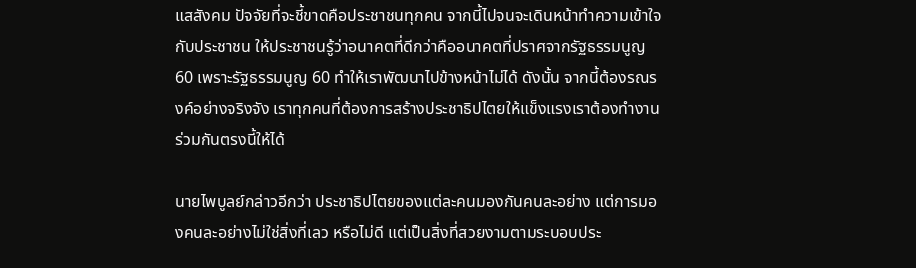แสสังคม ปัจจัยที่จะชี้ขาดคือประชาชนทุกคน จากนี้ไปจนจะเดินหน้าทำความเข้าใจกับประชาชน ให้ประชาชนรู้ว่าอนาคตที่ดีกว่าคืออนาคตที่ปราศจากรัฐธรรมนูญ 60 เพราะรัฐธรรมนูญ 60 ทำให้เราพัฒนาไปข้างหน้าไม่ได้ ดังนั้น จากนี้ต้องรณรงค์อย่างจริงจัง เราทุกคนที่ต้องการสร้างประชาธิปไตยให้แข็งแรงเราต้องทำงานร่วมกันตรงนี้ให้ได้

นายไพบูลย์กล่าวอีกว่า ประชาธิปไตยของแต่ละคนมองกันคนละอย่าง แต่การมองคนละอย่างไม่ใช่สิ่งที่เลว หรือไม่ดี แต่เป็นสิ่งที่สวยงามตามระบอบประ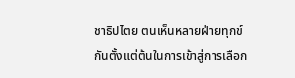ชาธิปไตย ตนเห็นหลายฝ่ายทุกข์กันตั้งแต่ต้นในการเข้าสู่การเลือก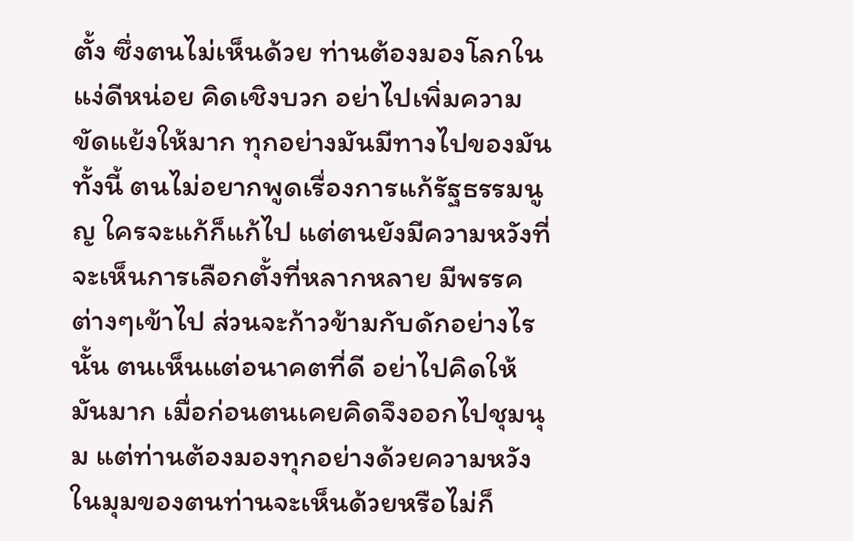ตั้ง ซึ่งตนไม่เห็นด้วย ท่านต้องมองโลกในแง่ดีหน่อย คิดเชิงบวก อย่าไปเพิ่มความขัดแย้งให้มาก ทุกอย่างมันมีทางไปของมัน ทั้งนี้ ตนไม่อยากพูดเรื่องการแก้รัฐธรรมนูญ ใครจะแก้ก็แก้ไป แต่ตนยังมีความหวังที่จะเห็นการเลือกตั้งที่หลากหลาย มีพรรคต่างๆเข้าไป ส่วนจะก้าวข้ามกับดักอย่างไรนั้น ตนเห็นแต่อนาคตที่ดี อย่าไปคิดให้มันมาก เมื่อก่อนตนเคยคิดจึงออกไปชุมนุม แต่ท่านต้องมองทุกอย่างด้วยความหวัง ในมุมของตนท่านจะเห็นด้วยหรือไม่ก็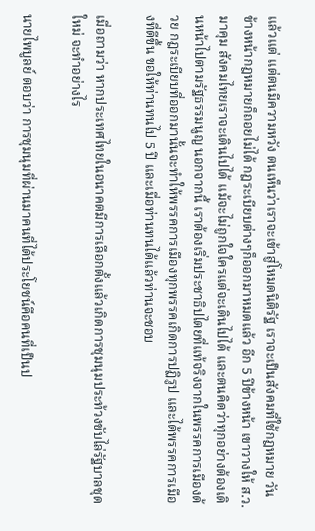แล้วแต่ แต่ตนมีความหวัง ตนเห็นว่าเราจะเข้าสู่โหมดนิติรัฐ เราจะเป็นสังคมที่ใช้กฎหมาย วันข้างหน้ากฎหมายก็ถอยไม่ได้ กฎระเบียบต่างๆก็ออกมาหมดแล้ว อีก 5 ปีข้างหน้า เขาวางให้ ส.ว.มาคุม สังคมไทยเราจะเดินไปได้ แม้จะไม่ถูกใจใครแต่จะเดินไปได้ และตนคิดว่าทุกอย่างต้องเดินหน้าไปตามรัฐธรรมนูญ นอกจากนี้ เราต้องเริ่มประชาธิปไตยที่แท้จริงจากในพรรคการเมืองด้วย กฎระเบียบที่ออกมานั้นจะทำให้พรรคการเมืองทุกพรรคเกิดการปฏิรูป และได้พรรคการเมืองที่ดีขึ้น ขอให้ท่านทนไป 5 ปี และเมื่อท่านทนได้แล้วท่านจะชอบ

เมื่อถามว่า หากประเทศไทยในอนาคตมีการเลือกตั้งแล้วเกิดการชุมนุมประท้วงขับไล่รัฐบาลชุดใหม่ จะทำอย่างไร

นายไพบูลย์ ตอบว่า การชุมนุมที่ผ่านมาคนที่ได้ประโยชน์คือคนที่เป็นป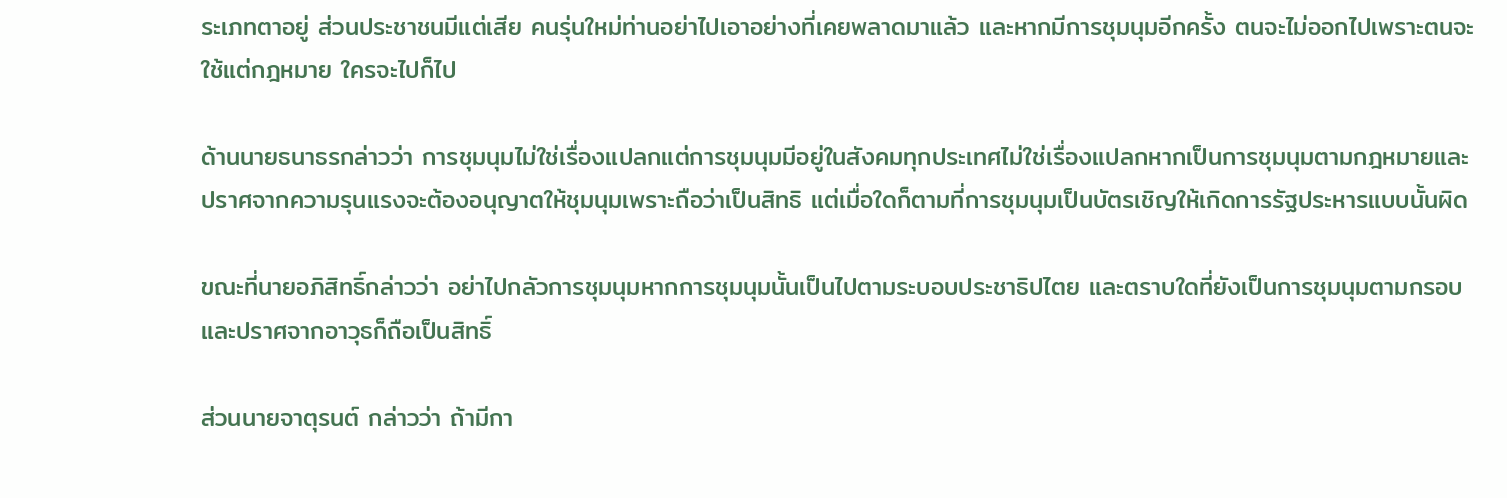ระเภทตาอยู่ ส่วนประชาชนมีแต่เสีย คนรุ่นใหม่ท่านอย่าไปเอาอย่างที่เคยพลาดมาแล้ว และหากมีการชุมนุมอีกครั้ง ตนจะไม่ออกไปเพราะตนจะใช้แต่กฎหมาย ใครจะไปก็ไป

ด้านนายธนาธรกล่าวว่า การชุมนุมไม่ใช่เรื่องแปลกแต่การชุมนุมมีอยู่ในสังคมทุกประเทศไม่ใช่เรื่องแปลกหากเป็นการชุมนุมตามกฎหมายและปราศจากความรุนแรงจะต้องอนุญาตให้ชุมนุมเพราะถือว่าเป็นสิทธิ แต่เมื่อใดก็ตามที่การชุมนุมเป็นบัตรเชิญให้เกิดการรัฐประหารแบบนั้นผิด

ขณะที่นายอภิสิทธิ์กล่าวว่า อย่าไปกลัวการชุมนุมหากการชุมนุมนั้นเป็นไปตามระบอบประชาธิปไตย และตราบใดที่ยังเป็นการชุมนุมตามกรอบและปราศจากอาวุธก็ถือเป็นสิทธิ์

ส่วนนายจาตุรนต์ กล่าวว่า ถ้ามีกา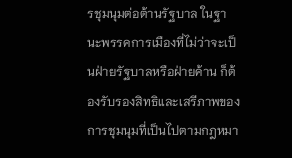รชุมนุมต่อต้านรัฐบาล ในฐานะพรรคการเมืองที่ไม่ว่าจะเป็นฝ่ายรัฐบาลหรือฝ่ายค้าน ก็ต้องรับรองสิทธิและเสรีภาพของการชุมนุมที่เป็นไปตามกฎหมา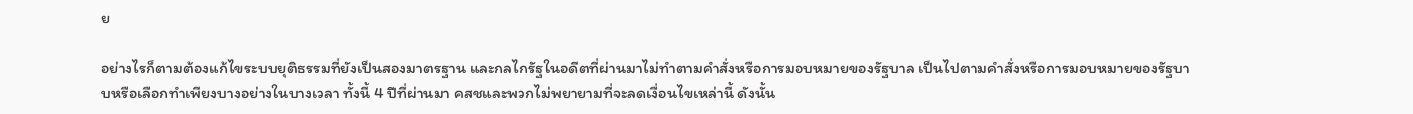ย

อย่างไรก็ตามต้องแก้ไขระบบยุติธรรมที่ยังเป็นสองมาตรฐาน และกลไกรัฐในอดีตที่ผ่านมาไม่ทำตามคำสั่งหรือการมอบหมายของรัฐบาล เป็นไปตามคำสั่งหรือการมอบหมายของรัฐบาบหรือเลือกทำเพียงบางอย่างในบางเวลา ทั้งนี้ 4 ปีที่ผ่านมา คสชและพวกไม่พยายามที่จะลดเงื่อนไขเหล่านี้ ดังนั้น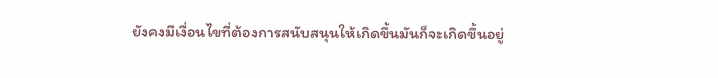ยังคงมีเงื่อนไขที่ต้องการสนับสนุนให้เกิดขึ้นมันก็จะเกิดขึ้นอยู่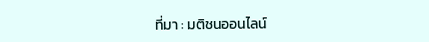ที่มา : มติชนออนไลน์